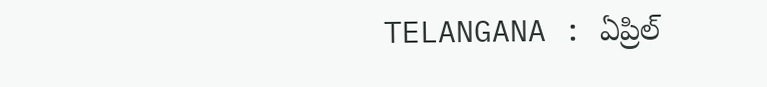TELANGANA : ఏప్రిల్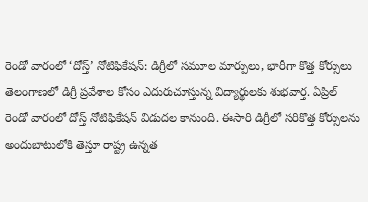రెండో వారంలో ‘దోస్త్’ నోటిఫికేషన్: డిగ్రీలో సమూల మార్పులు, భారీగా కొత్త కోర్సులు
తెలంగాణలో డిగ్రీ ప్రవేశాల కోసం ఎదురుచూస్తున్న విద్యార్థులకు శుభవార్త. ఏప్రిల్ రెండో వారంలో దోస్త్ నోటిఫికేషన్ విడుదల కానుంది. ఈసారి డిగ్రీలో సరికొత్త కోర్సులను అందుబాటులోకి తెస్తూ రాష్ట్ర ఉన్నత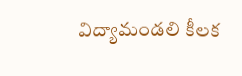విద్యామండలి కీలక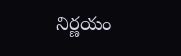నిర్ణయం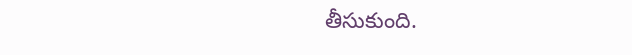తీసుకుంది.